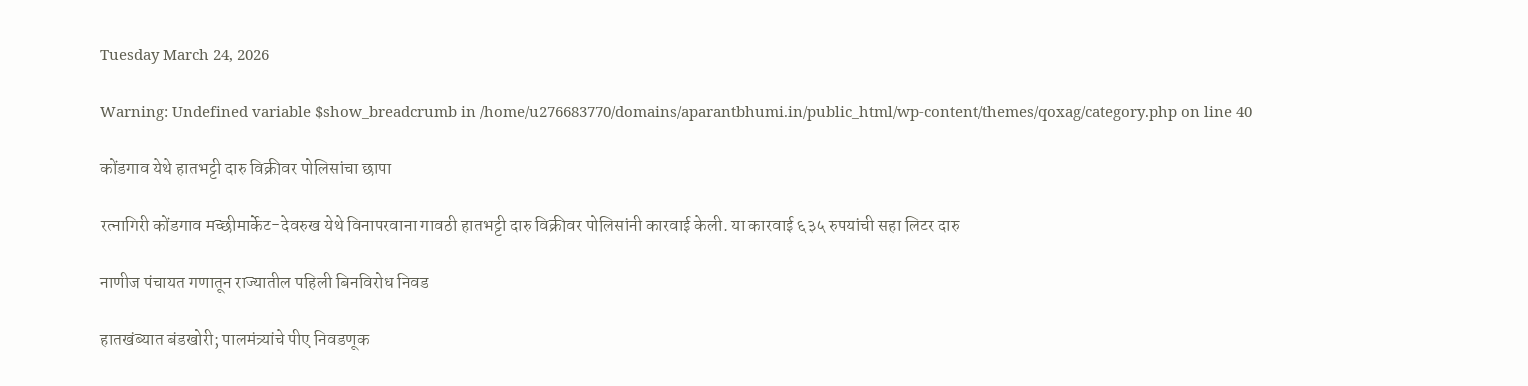Tuesday March 24, 2026

Warning: Undefined variable $show_breadcrumb in /home/u276683770/domains/aparantbhumi.in/public_html/wp-content/themes/qoxag/category.php on line 40

कोंडगाव येथे हातभट्टी दारु विक्रीवर पोलिसांचा छापा

रत्नागिरी कोंडगाव मच्छीमार्केट-देवरुख येथे विनापरवाना गावठी हातभट्टी दारु विक्रीवर पोलिसांनी कारवाई केली. या कारवाई ६३५ रुपयांची सहा लिटर दारु

नाणीज पंचायत गणातून राज्यातील पहिली बिनविरोध निवड

हातखंब्यात बंडखोरी; पालमंत्र्यांचे पीए निवडणूक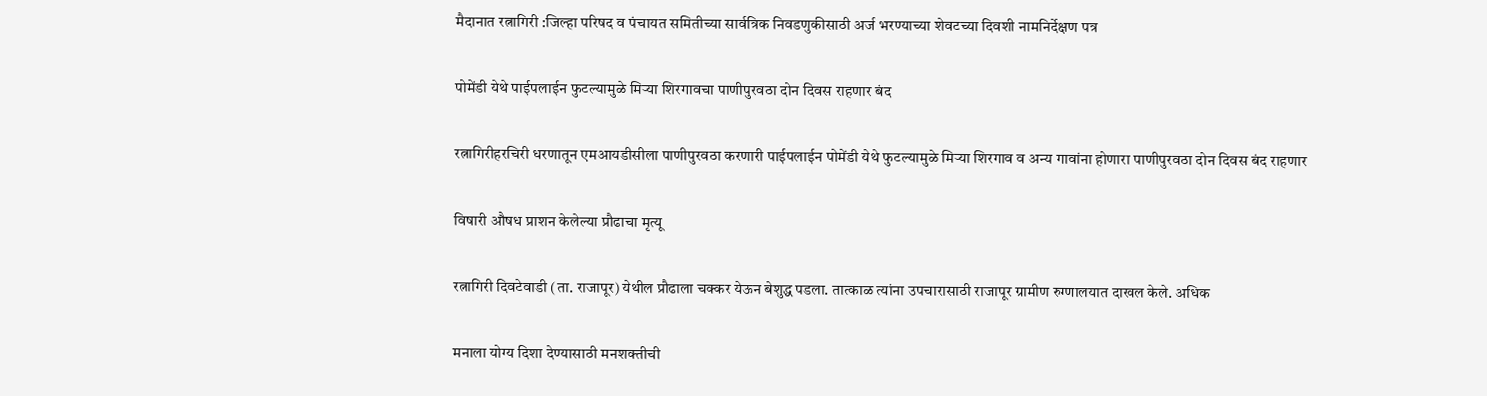मैदानात रत्नागिरी :जिल्हा परिषद व पंचायत समितीच्या सार्वत्रिक निवडणुकीसाठी अर्ज भरण्याच्या शेवटच्या दिवशी नामनिर्देक्षण पत्र

पोमेंडी येथे पाईपलाईन फुटल्यामुळे मिऱ्या शिरगावचा पाणीपुरवठा दोन दिवस राहणार बंद

रत्नागिरीहरचिरी धरणातून एमआयडीसीला पाणीपुरवठा करणारी पाईपलाईन पोमेंडी येथे फुटल्यामुळे मिऱ्या शिरगाव व अन्य गावांना होणारा पाणीपुरवठा दोन दिवस बंद राहणार

विषारी औषध प्राशन केलेल्या प्रौढाचा मृत्यू

रत्नागिरी दिवटेवाडी (ता. राजापूर) येथील प्रौढाला चक्कर येऊन बेशुद्ध पडला. तात्काळ त्यांना उपचारासाठी राजापूर ग्रामीण रुग्णालयात दाखल केले. अधिक

मनाला योग्य दिशा देण्यासाठी मनशक्तीची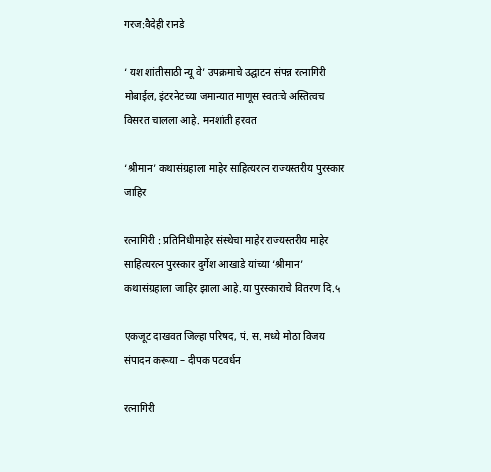गरज:वैदेही रानडे

‘ यश शांतीसाठी न्यू वे’ उपक्रमाचे उद्घाटन संपन्न रत्नागिरी मोबाईल, इंटरनेटच्या जमान्यात माणूस स्वतःचे अस्तित्वच विसरत चालला आहे. मनशांती हरवत

‘श्रीमान’ कथासंग्रहाला माहेर साहित्यरत्न राज्यस्तरीय पुरस्कार जाहिर

रत्नागिरी : प्रतिनिधीमाहेर संस्थेचा माहेर राज्यस्तरीय माहेर साहित्यरत्न पुरस्कार दुर्गेश आखाडे यांच्या ‘श्रीमान’ कथासंग्रहाला जाहिर झाला आहे.या पुरस्काराचे वितरण दि.५

एकजूट दाखवत जिल्हा परिषद, पं. स. मध्ये मोठा विजय संपादन करूया – दीपक पटवर्धन

रत्नागिरी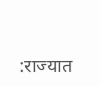:राज्यात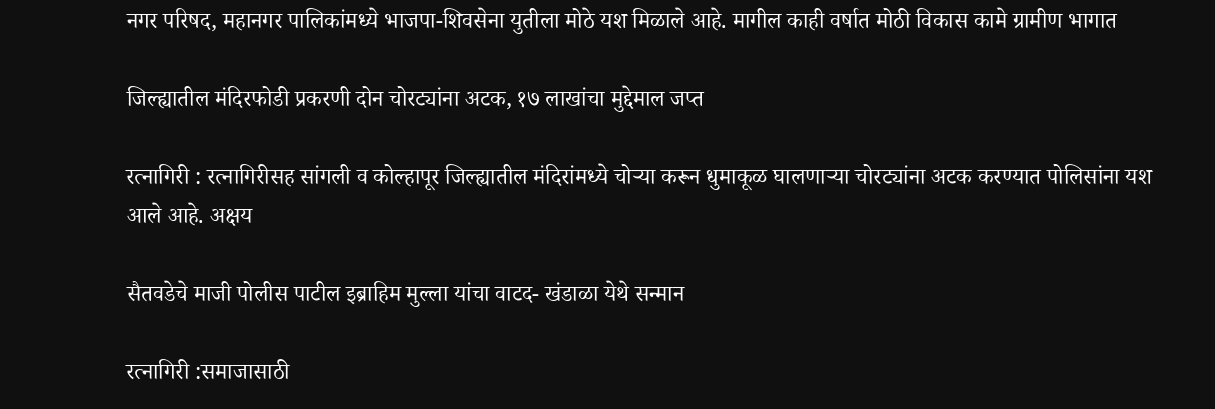नगर परिषद, महानगर पालिकांमध्ये भाजपा-शिवसेना युतीला मोठे यश मिळाले आहे. मागील काही वर्षात मोठी विकास कामे ग्रामीण भागात

जिल्ह्यातील मंदिरफोडी प्रकरणी दोन चोरट्यांना अटक, १७ लाखांचा मुद्देमाल जप्त

रत्नागिरी : रत्नागिरीसह सांगली व कोल्हापूर जिल्ह्यातील मंदिरांमध्ये चोऱ्या करून धुमाकूळ घालणाऱ्या चोरट्यांना अटक करण्यात पोलिसांना यश आले आहे. अक्षय

सैतवडेचे माजी पोलीस पाटील इब्राहिम मुल्ला यांचा वाटद- खंडाळा येथे सन्मान

रत्नागिरी :समाजासाठी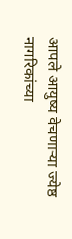आपले आयुष्य वेचणाऱ्या ज्येष्ठ नागरिकांच्या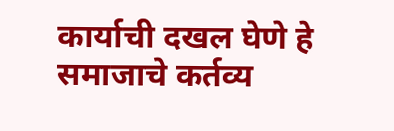कार्याची दखल घेणे हे समाजाचे कर्तव्य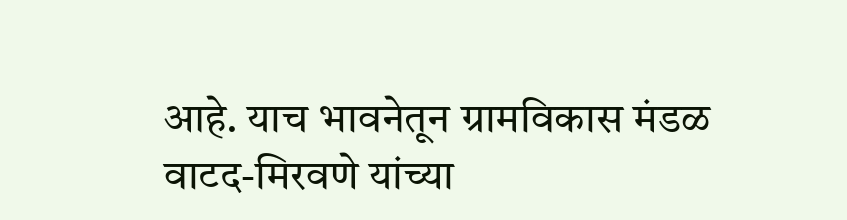आहे. याच भावनेतून ग्रामविकास मंडळ वाटद-मिरवणे यांच्या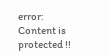error: Content is protected !!